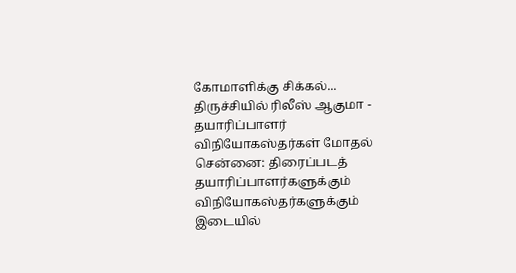கோமாளிக்கு சிக்கல்... திருச்சியில் ரிலீஸ் ஆகுமா - தயாரிப்பாளர் விநியோகஸ்தர்கள் மோதல்
சென்னை: திரைப்படத் தயாரிப்பாளர்களுக்கும் விநியோகஸ்தர்களுக்கும் இடையில்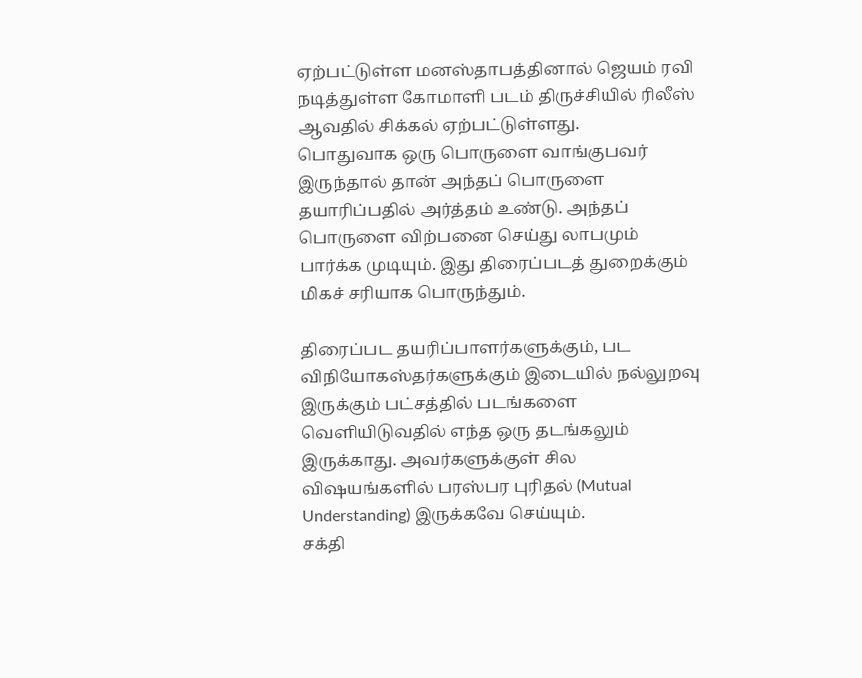ஏற்பட்டுள்ள மனஸ்தாபத்தினால் ஜெயம் ரவி நடித்துள்ள கோமாளி படம் திருச்சியில் ரிலீஸ் ஆவதில் சிக்கல் ஏற்பட்டுள்ளது.
பொதுவாக ஒரு பொருளை வாங்குபவர் இருந்தால் தான் அந்தப் பொருளை தயாரிப்பதில் அர்த்தம் உண்டு. அந்தப் பொருளை விற்பனை செய்து லாபமும் பார்க்க முடியும். இது திரைப்படத் துறைக்கும் மிகச் சரியாக பொருந்தும்.

திரைப்பட தயரிப்பாளர்களுக்கும், பட விநியோகஸ்தர்களுக்கும் இடையில் நல்லுறவு இருக்கும் பட்சத்தில் படங்களை வெளியிடுவதில் எந்த ஒரு தடங்கலும் இருக்காது. அவர்களுக்குள் சில விஷயங்களில் பரஸ்பர புரிதல் (Mutual Understanding) இருக்கவே செய்யும்.
சக்தி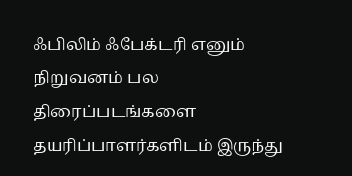ஃபிலிம் ஃபேக்டரி எனும் நிறுவனம் பல திரைப்படங்களை தயரிப்பாளர்களிடம் இருந்து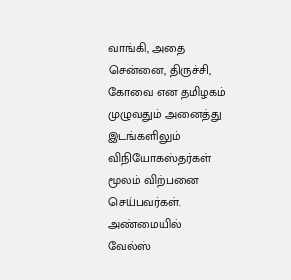வாங்கி, அதை சென்னை, திருச்சி, கோவை என தமிழகம் முழுவதும் அனைத்து இடங்களிலும் விநியோகஸ்தர்கள் மூலம் விற்பனை செய்பவர்கள்.
அண்மையில் வேல்ஸ்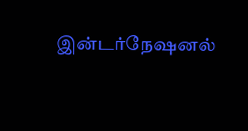இன்டர்நேஷனல்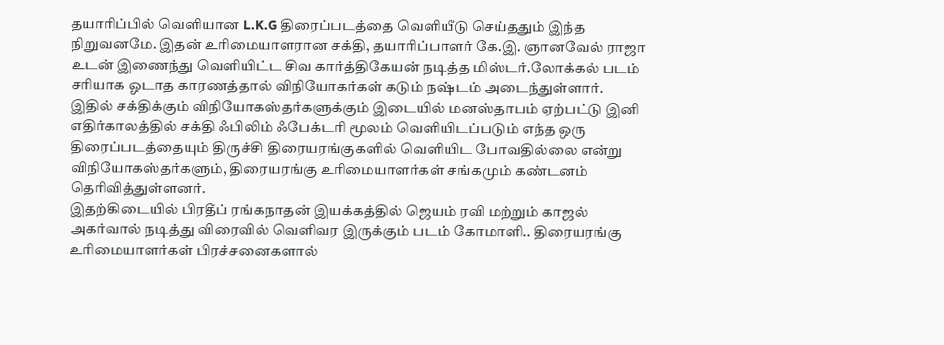தயாரிப்பில் வெளியான L.K.G திரைப்படத்தை வெளியீடு செய்ததும் இந்த நிறுவனமே. இதன் உரிமையாளரான சக்தி, தயாரிப்பாளர் கே.இ. ஞானவேல் ராஜா உடன் இணைந்து வெளியிட்ட சிவ கார்த்திகேயன் நடித்த மிஸ்டர்.லோக்கல் படம் சரியாக ஓடாத காரணத்தால் விநியோகர்கள் கடும் நஷ்டம் அடைந்துள்ளார்.
இதில் சக்திக்கும் விநியோகஸ்தர்களுக்கும் இடையில் மனஸ்தாபம் ஏற்பட்டு இனி எதிர்காலத்தில் சக்தி ஃபிலிம் ஃபேக்டரி மூலம் வெளியிடப்படும் எந்த ஒரு திரைப்படத்தையும் திருச்சி திரையரங்குகளில் வெளியிட போவதில்லை என்று விநியோகஸ்தர்களும், திரையரங்கு உரிமையாளர்கள் சங்கமும் கண்டனம் தெரிவித்துள்ளனர்.
இதற்கிடையில் பிரதீப் ரங்கநாதன் இயக்கத்தில் ஜெயம் ரவி மற்றும் காஜல் அகர்வால் நடித்து விரைவில் வெளிவர இருக்கும் படம் கோமாளி.. திரையரங்கு உரிமையாளர்கள் பிரச்சனைகளால்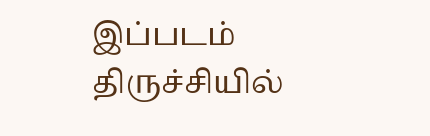இப்படம் திருச்சியில்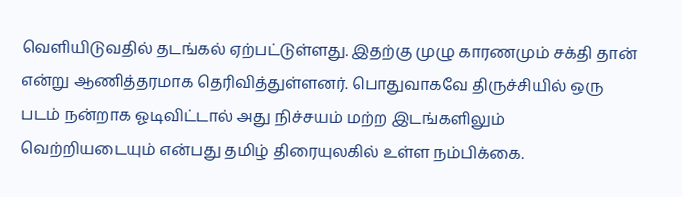வெளியிடுவதில் தடங்கல் ஏற்பட்டுள்ளது. இதற்கு முழு காரணமும் சக்தி தான் என்று ஆணித்தரமாக தெரிவித்துள்ளனர். பொதுவாகவே திருச்சியில் ஒரு படம் நன்றாக ஓடிவிட்டால் அது நிச்சயம் மற்ற இடங்களிலும் வெற்றியடையும் என்பது தமிழ் திரையுலகில் உள்ள நம்பிக்கை.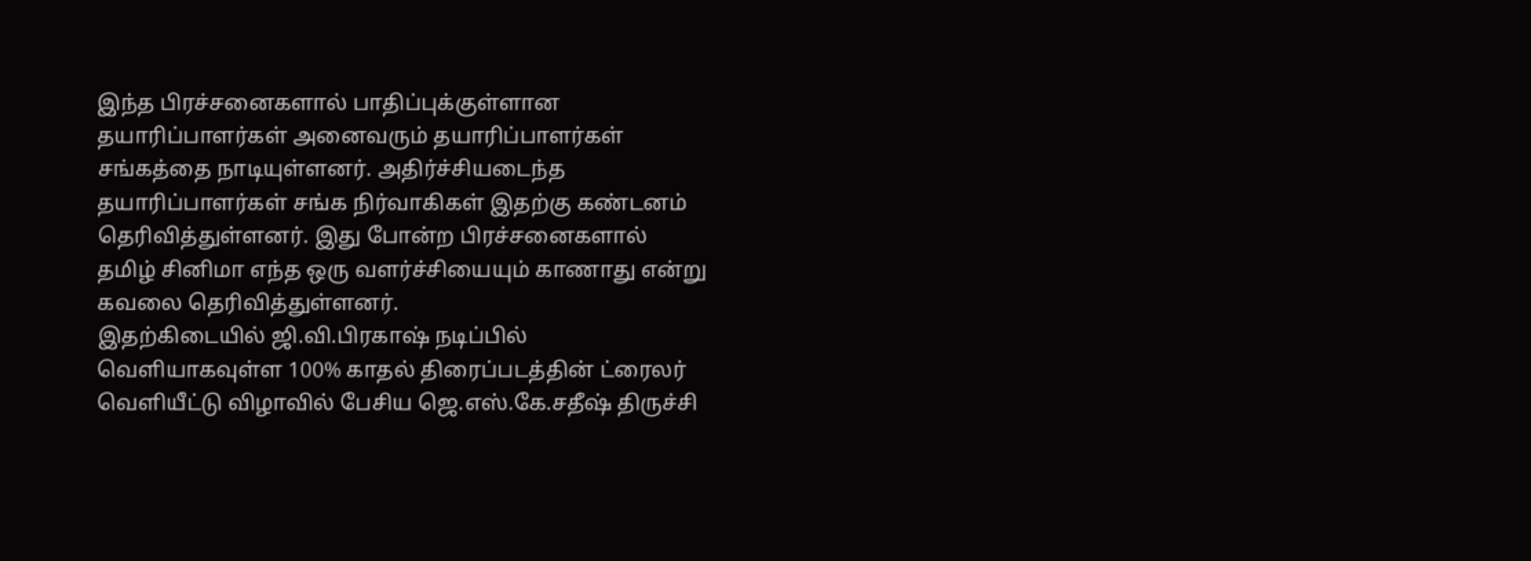இந்த பிரச்சனைகளால் பாதிப்புக்குள்ளான தயாரிப்பாளர்கள் அனைவரும் தயாரிப்பாளர்கள் சங்கத்தை நாடியுள்ளனர். அதிர்ச்சியடைந்த தயாரிப்பாளர்கள் சங்க நிர்வாகிகள் இதற்கு கண்டனம் தெரிவித்துள்ளனர். இது போன்ற பிரச்சனைகளால் தமிழ் சினிமா எந்த ஒரு வளர்ச்சியையும் காணாது என்று கவலை தெரிவித்துள்ளனர்.
இதற்கிடையில் ஜி.வி.பிரகாஷ் நடிப்பில் வெளியாகவுள்ள 100% காதல் திரைப்படத்தின் ட்ரைலர் வெளியீட்டு விழாவில் பேசிய ஜெ.எஸ்.கே.சதீஷ் திருச்சி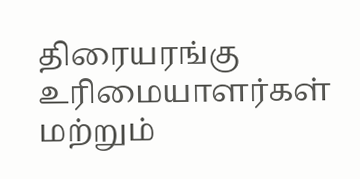திரையரங்கு உரிமையாளர்கள் மற்றும்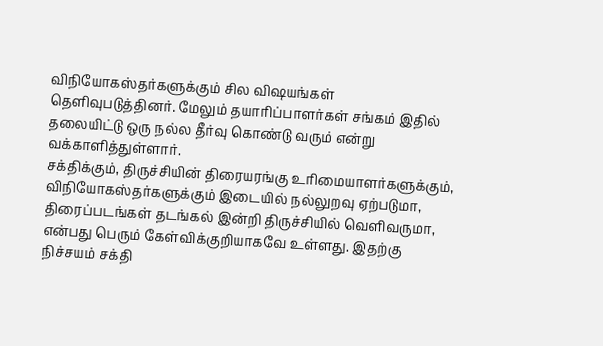விநியோகஸ்தர்களுக்கும் சில விஷயங்கள் தெளிவுபடுத்தினர். மேலும் தயாரிப்பாளர்கள் சங்கம் இதில் தலையிட்டு ஒரு நல்ல தீர்வு கொண்டு வரும் என்று வக்காளித்துள்ளார்.
சக்திக்கும், திருச்சியின் திரையரங்கு உரிமையாளர்களுக்கும், விநியோகஸ்தர்களுக்கும் இடையில் நல்லுறவு ஏற்படுமா, திரைப்படங்கள் தடங்கல் இன்றி திருச்சியில் வெளிவருமா, என்பது பெரும் கேள்விக்குறியாகவே உள்ளது. இதற்கு நிச்சயம் சக்தி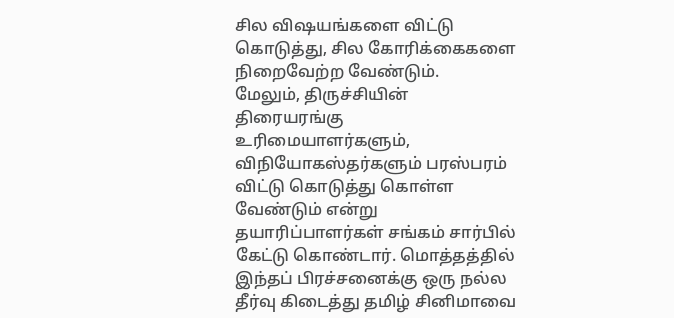சில விஷயங்களை விட்டு கொடுத்து, சில கோரிக்கைகளை நிறைவேற்ற வேண்டும்.
மேலும், திருச்சியின் திரையரங்கு உரிமையாளர்களும், விநியோகஸ்தர்களும் பரஸ்பரம் விட்டு கொடுத்து கொள்ள வேண்டும் என்று தயாரிப்பாளர்கள் சங்கம் சார்பில் கேட்டு கொண்டார். மொத்தத்தில் இந்தப் பிரச்சனைக்கு ஒரு நல்ல தீர்வு கிடைத்து தமிழ் சினிமாவை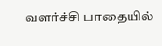வளர்ச்சி பாதையில்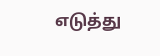எடுத்து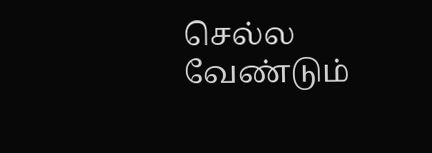செல்ல வேண்டும்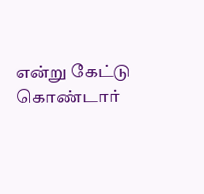என்று கேட்டு கொண்டார்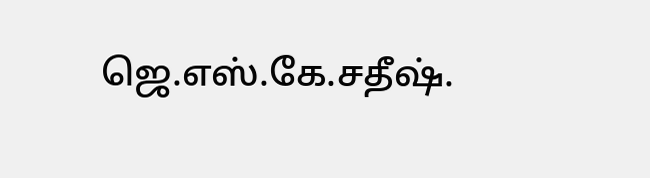ஜெ.எஸ்.கே.சதீஷ்.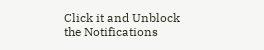Click it and Unblock the Notifications